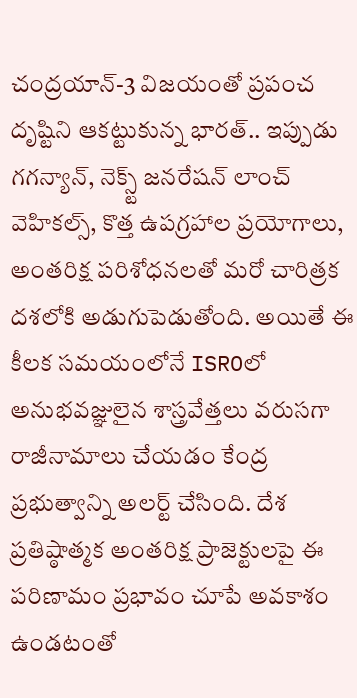చంద్రయాన్-3 విజయంతో ప్రపంచ దృష్టిని ఆకట్టుకున్న భారత్.. ఇప్పుడు గగన్యాన్, నెక్స్ట్ జనరేషన్ లాంచ్ వెహికల్స్, కొత్త ఉపగ్రహాల ప్రయోగాలు, అంతరిక్ష పరిశోధనలతో మరో చారిత్రక దశలోకి అడుగుపెడుతోంది. అయితే ఈ కీలక సమయంలోనే ISROలో అనుభవజ్ఞులైన శాస్త్రవేత్తలు వరుసగా రాజీనామాలు చేయడం కేంద్ర ప్రభుత్వాన్ని అలర్ట్ చేసింది. దేశ ప్రతిష్ఠాత్మక అంతరిక్ష ప్రాజెక్టులపై ఈ పరిణామం ప్రభావం చూపే అవకాశం ఉండటంతో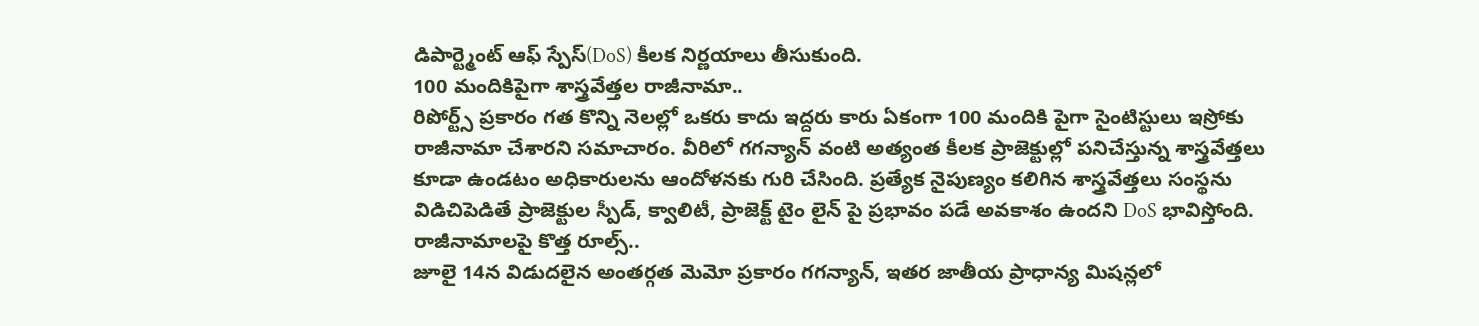డిపార్ట్మెంట్ ఆఫ్ స్పేస్(DoS) కీలక నిర్ణయాలు తీసుకుంది.
100 మందికిపైగా శాస్త్రవేత్తల రాజీనామా..
రిపోర్ట్స్ ప్రకారం గత కొన్ని నెలల్లో ఒకరు కాదు ఇద్దరు కారు ఏకంగా 100 మందికి పైగా సైంటిస్టులు ఇస్రోకు రాజీనామా చేశారని సమాచారం. వీరిలో గగన్యాన్ వంటి అత్యంత కీలక ప్రాజెక్టుల్లో పనిచేస్తున్న శాస్త్రవేత్తలు కూడా ఉండటం అధికారులను ఆందోళనకు గురి చేసింది. ప్రత్యేక నైపుణ్యం కలిగిన శాస్త్రవేత్తలు సంస్థను విడిచిపెడితే ప్రాజెక్టుల స్పీడ్, క్వాలిటీ, ప్రాజెక్ట్ టైం లైన్ పై ప్రభావం పడే అవకాశం ఉందని DoS భావిస్తోంది.
రాజీనామాలపై కొత్త రూల్స్..
జూలై 14న విడుదలైన అంతర్గత మెమో ప్రకారం గగన్యాన్, ఇతర జాతీయ ప్రాధాన్య మిషన్లలో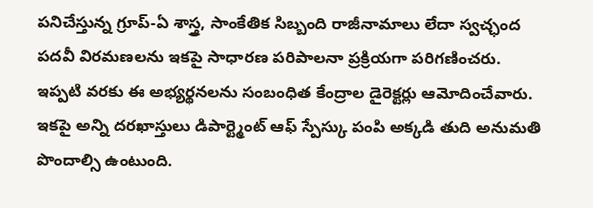పనిచేస్తున్న గ్రూప్-ఏ శాస్త్ర, సాంకేతిక సిబ్బంది రాజీనామాలు లేదా స్వచ్ఛంద పదవీ విరమణలను ఇకపై సాధారణ పరిపాలనా ప్రక్రియగా పరిగణించరు. ఇప్పటి వరకు ఈ అభ్యర్థనలను సంబంధిత కేంద్రాల డైరెక్టర్లు ఆమోదించేవారు. ఇకపై అన్ని దరఖాస్తులు డిపార్ట్మెంట్ ఆఫ్ స్పేస్కు పంపి అక్కడి తుది అనుమతి పొందాల్సి ఉంటుంది.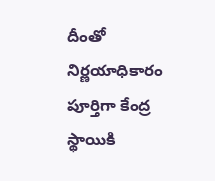దీంతో నిర్ణయాధికారం పూర్తిగా కేంద్ర స్థాయికి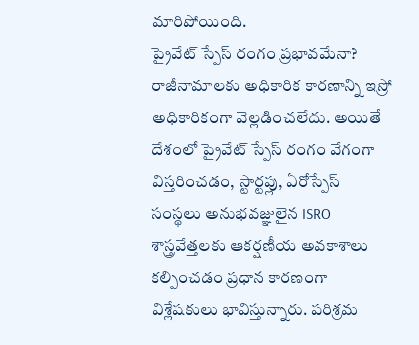మారిపోయింది.
ప్రైవేట్ స్పేస్ రంగం ప్రభావమేనా?
రాజీనామాలకు అధికారిక కారణాన్ని ఇస్రో అధికారికంగా వెల్లడించలేదు. అయితే దేశంలో ప్రైవేట్ స్పేస్ రంగం వేగంగా విస్తరించడం, స్టార్టప్లు, ఏరోస్పేస్ సంస్థలు అనుభవజ్ఞులైన ISRO శాస్త్రవేత్తలకు ఆకర్షణీయ అవకాశాలు కల్పించడం ప్రధాన కారణంగా విశ్లేషకులు భావిస్తున్నారు. పరిశ్రమ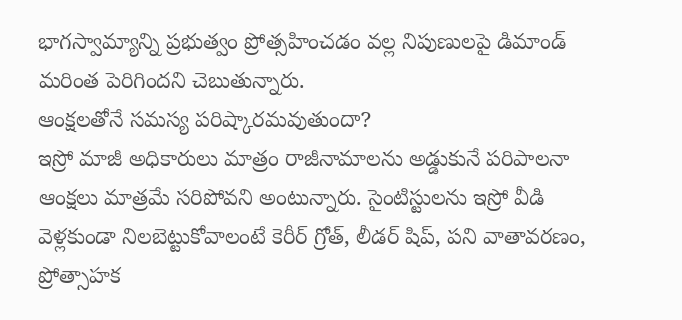భాగస్వామ్యాన్ని ప్రభుత్వం ప్రోత్సహించడం వల్ల నిపుణులపై డిమాండ్ మరింత పెరిగిందని చెబుతున్నారు.
ఆంక్షలతోనే సమస్య పరిష్కారమవుతుందా?
ఇస్రో మాజీ అధికారులు మాత్రం రాజీనామాలను అడ్డుకునే పరిపాలనా ఆంక్షలు మాత్రమే సరిపోవని అంటున్నారు. సైంటిస్టులను ఇస్రో వీడి వెళ్లకుండా నిలబెట్టుకోవాలంటే కెరీర్ గ్రోత్, లీడర్ షిప్, పని వాతావరణం, ప్రోత్సాహక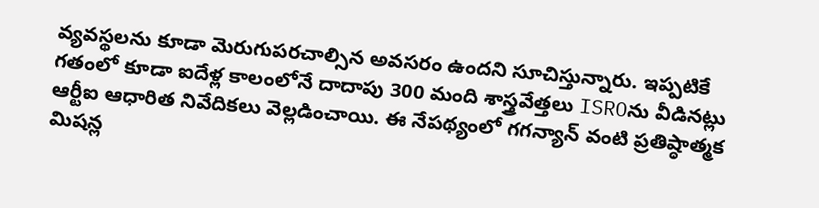వ్యవస్థలను కూడా మెరుగుపరచాల్సిన అవసరం ఉందని సూచిస్తున్నారు. ఇప్పటికే గతంలో కూడా ఐదేళ్ల కాలంలోనే దాదాపు 300 మంది శాస్త్రవేత్తలు ISROను వీడినట్లు ఆర్టీఐ ఆధారిత నివేదికలు వెల్లడించాయి. ఈ నేపథ్యంలో గగన్యాన్ వంటి ప్రతిష్ఠాత్మక మిషన్ల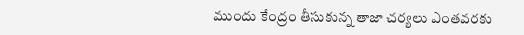ముందు కేంద్రం తీసుకున్న తాజా చర్యలు ఎంతవరకు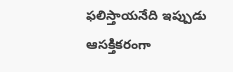ఫలిస్తాయనేది ఇప్పుడు ఆసక్తికరంగా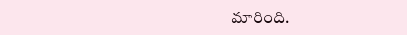మారింది.